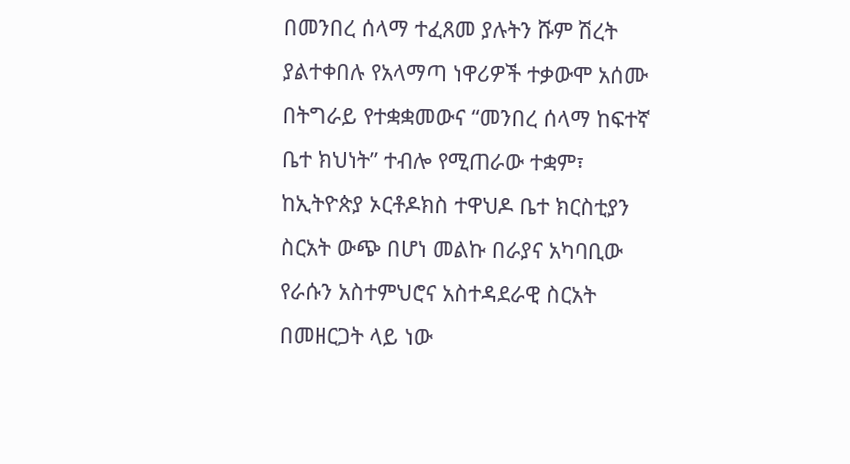በመንበረ ሰላማ ተፈጸመ ያሉትን ሹም ሽረት ያልተቀበሉ የአላማጣ ነዋሪዎች ተቃውሞ አሰሙ
በትግራይ የተቋቋመውና “መንበረ ሰላማ ከፍተኛ ቤተ ክህነት” ተብሎ የሚጠራው ተቋም፣ ከኢትዮጵያ ኦርቶዶክስ ተዋህዶ ቤተ ክርስቲያን ስርአት ውጭ በሆነ መልኩ በራያና አካባቢው የራሱን አስተምህሮና አስተዳደራዊ ስርአት በመዘርጋት ላይ ነው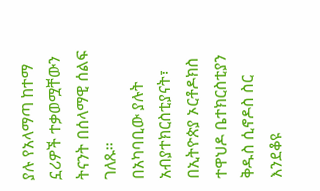ያሉ የአላማጣ ከተማ ኗሪዎች ተቃወሟቸውን ትናንት በሰላማዊ ሰልፍ ገለጹ፡፡
በአካባቢው ያሉት አብያተክርስቲያናት፣ በኢትዮጵያ ኦርቶዶክስ ተዋህዶ ቤተክርስቲያን ቅዱስ ሲኖዶስ ስር እንደቆዩ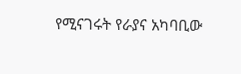የሚናገሩት የራያና አካባቢው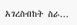አገረስብከት ስራ...